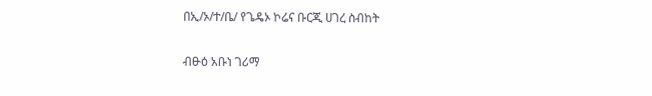በኢ/ኦ/ተ/ቤ/ የጌዴኦ ኮሬና ቡርጂ ሀገረ ስብከት

ብፁዕ አቡነ ገሪማ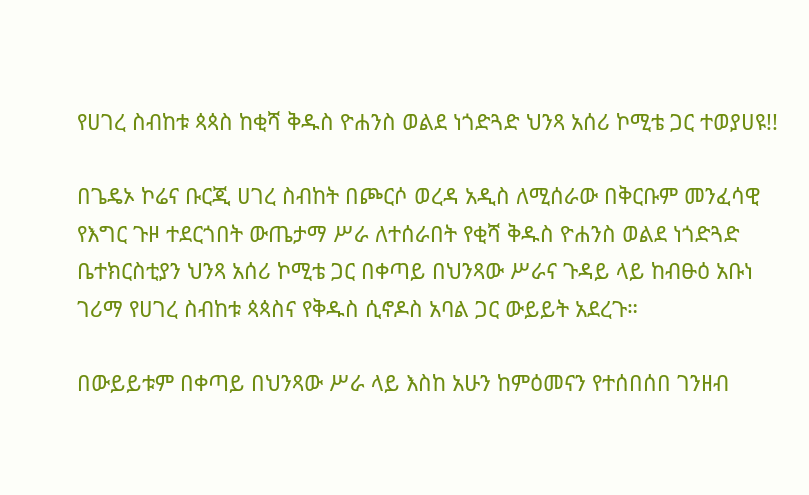የሀገረ ስብከቱ ጳጳስ ከቂሻ ቅዱስ ዮሐንስ ወልደ ነጎድጓድ ህንጻ አሰሪ ኮሚቴ ጋር ተወያሀዩ!!

በጌዴኦ ኮሬና ቡርጂ ሀገረ ስብከት በጮርሶ ወረዳ አዲስ ለሚሰራው በቅርቡም መንፈሳዊ የእግር ጉዞ ተደርጎበት ውጤታማ ሥራ ለተሰራበት የቂሻ ቅዱስ ዮሐንስ ወልደ ነጎድጓድ ቤተክርስቲያን ህንጻ አሰሪ ኮሚቴ ጋር በቀጣይ በህንጻው ሥራና ጉዳይ ላይ ከብፁዕ አቡነ ገሪማ የሀገረ ስብከቱ ጳጳስና የቅዱስ ሲኖዶስ አባል ጋር ውይይት አደረጉ።

በውይይቱም በቀጣይ በህንጻው ሥራ ላይ እስከ አሁን ከምዕመናን የተሰበሰበ ገንዘብ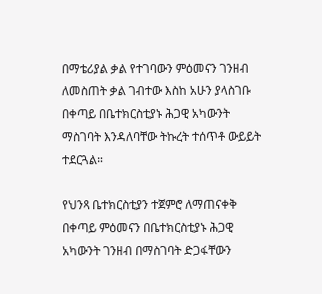በማቴሪያል ቃል የተገባውን ምዕመናን ገንዘብ ለመስጠት ቃል ገብተው እስከ አሁን ያላስገቡ በቀጣይ በቤተክርስቲያኑ ሕጋዊ አካውንት ማስገባት እንዳለባቸው ትኩረት ተሰጥቶ ውይይት ተደርጓል።

የህንጻ ቤተክርስቲያን ተጀምሮ ለማጠናቀቅ በቀጣይ ምዕመናን በቤተክርስቲያኑ ሕጋዊ አካውንት ገንዘብ በማስገባት ድጋፋቸውን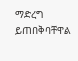ማድረግ ይጠበቅባቸዋል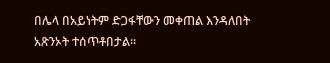በሌላ በአይነትም ድጋፋቸውን መቀጠል እንዳለበት አጽንኦት ተሰጥቶበታል።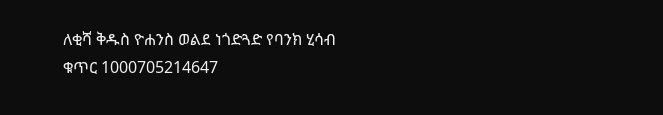ለቂሻ ቅዱስ ዮሐንስ ወልደ ነጎድጓድ የባንክ ሂሳብ ቁጥር 1000705214647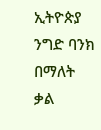ኢትዮጵያ ንግድ ባንክ በማለት ቃል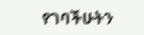የገባችሁትን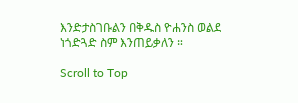እንድታስገቡልን በቅዱስ ዮሐንስ ወልደ ነጎድጓድ ስም እንጠይቃለን ።

Scroll to Top